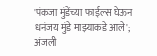'पंकजा मुंडेंच्या फाईल्स घेऊन धनंजय मुंडे माझ्याकडे आले'; अंजली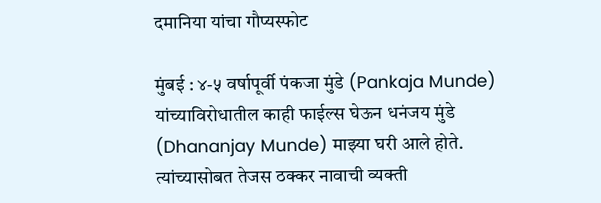दमानिया यांचा गौप्यस्फोट

मुंबई : ४-५ वर्षापूर्वी पंकजा मुंडे (Pankaja Munde) यांच्याविरोधातील काही फाईल्स घेऊन धनंजय मुंडे (Dhananjay Munde) माझ्या घरी आले होते. त्यांच्यासोबत तेजस ठक्कर नावाची व्यक्ती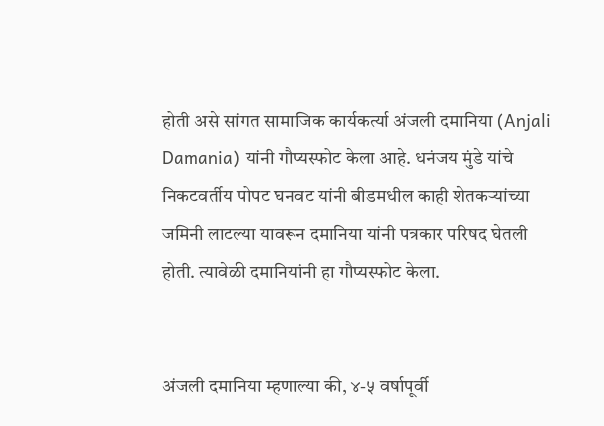होती असे सांगत सामाजिक कार्यकर्त्या अंजली दमानिया (Anjali Damania) यांनी गौप्यस्फोट केला आहे. धनंजय मुंडे यांचे निकटवर्तीय पोपट घनवट यांनी बीडमधील काही शेतकऱ्यांच्या जमिनी लाटल्या यावरून दमानिया यांनी पत्रकार परिषद घेतली होती. त्यावेळी दमानियांनी हा गौप्यस्फोट केला.


अंजली दमानिया म्हणाल्या की, ४-५ वर्षापूर्वी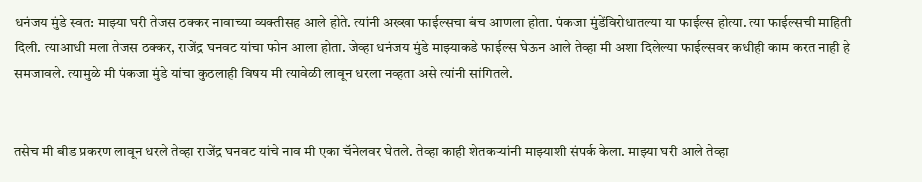धनंजय मुंडे स्वत: माझ्या घरी तेजस ठक्कर नावाच्या व्यक्तीसह आले होते. त्यांनी अख्खा फाईल्सचा बंच आणला होता. पंकजा मुंडेंविरोधातल्या या फाईल्स होत्या. त्या फाईल्सची माहिती दिली. त्याआधी मला तेजस ठक्कर, राजेंद्र घनवट यांचा फोन आला होता. जेव्हा धनंजय मुंडे माझ्याकडे फाईल्स घेऊन आले तेव्हा मी अशा दिलेल्या फाईल्सवर कधीही काम करत नाही हे समजावले. त्यामुळे मी पंकजा मुंडे यांचा कुठलाही विषय मी त्यावेळी लावून धरला नव्हता असे त्यांनी सांगितले.


तसेच मी बीड प्रकरण लावून धरले तेव्हा राजेंद्र घनवट यांचे नाव मी एका चॅनेलवर घेतले. तेव्हा काही शेतकऱ्यांनी माझ्याशी संपर्क केला. माझ्या घरी आले तेव्हा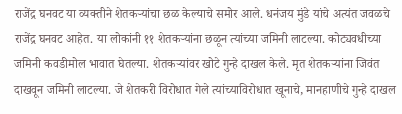राजेंद्र घनवट या व्यक्तीने शेतकऱ्यांचा छळ केल्याचे समोर आले. धनंजय मुंडे यांचे अत्यंत जवळचे राजेंद्र घनवट आहेत. या लोकांनी ११ शेतकऱ्यांना छळून त्यांच्या जमिनी लाटल्या. कोट्यवधीच्या जमिनी कवडीमोल भावात घेतल्या. शेतकऱ्यांवर खोटे गुन्हे दाखल केले. मृत शेतकऱ्यांना जिवंत दाखवून जमिनी लाटल्या. जे शेतकरी विरोधात गेले त्यांच्याविरोधात खूनाचे, मानहाणीचे गुन्हे दाखल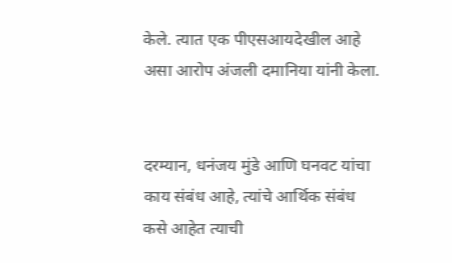केले. त्यात एक पीएसआयदेखील आहे असा आरोप अंजली दमानिया यांनी केला.


दरम्यान, धनंजय मुंडे आणि घनवट यांचा काय संबंध आहे, त्यांचे आर्थिक संबंध कसे आहेत त्याची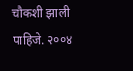चौकशी झाली पाहिजे. २००४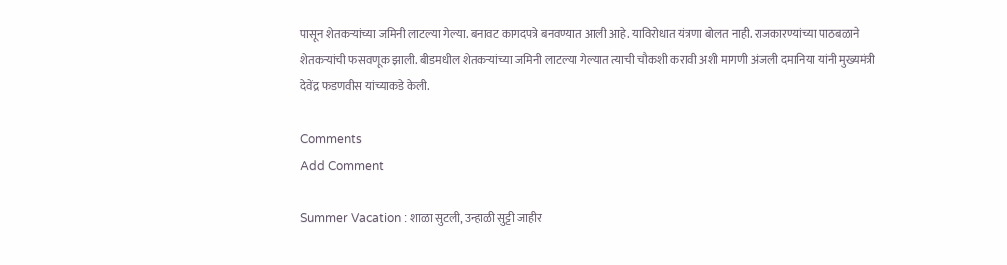पासून शेतकऱ्यांच्या जमिनी लाटल्या गेल्या. बनावट कागदपत्रे बनवण्यात आली आहे. याविरोधात यंत्रणा बोलत नाही. राजकारण्यांच्या पाठबळाने शेतकऱ्यांची फसवणूक झाली. बीडमधील शेतकऱ्यांच्या जमिनी लाटल्या गेल्यात त्याची चौकशी करावी अशी मागणी अंजली दमानिया यांनी मुख्यमंत्री देवेंद्र फडणवीस यांच्याकडे केली.

Comments
Add Comment

Summer Vacation : शाळा सुटली, उन्हाळी सुट्टी जाहीर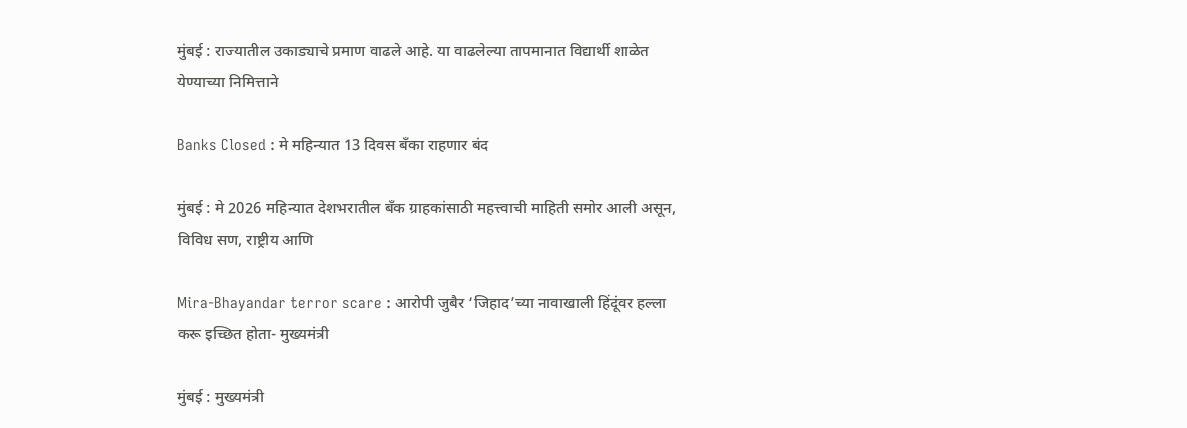मुंबई : राज्यातील उकाड्याचे प्रमाण वाढले आहे. या वाढलेल्या तापमानात विद्यार्थी शाळेत येण्याच्या निमित्ताने

Banks Closed : मे महिन्यात 13 दिवस बँका राहणार बंद

मुंबई : मे 2026 महिन्यात देशभरातील बँक ग्राहकांसाठी महत्त्वाची माहिती समोर आली असून, विविध सण, राष्ट्रीय आणि

Mira-Bhayandar terror scare : आरोपी जुबैर ‘जिहाद’च्या नावाखाली हिंदूंवर हल्ला करू इच्छित होता- मुख्यमंत्री

मुंबई : मुख्यमंत्री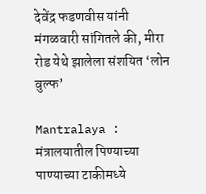देवेंद्र फडणवीस यांनी मंगळवारी सांगितले की, मीरा रोड येथे झालेला संशयित ‘लोन वुल्फ’

Mantralaya : मंत्रालयातील पिण्याच्या पाण्याच्या टाकीमध्ये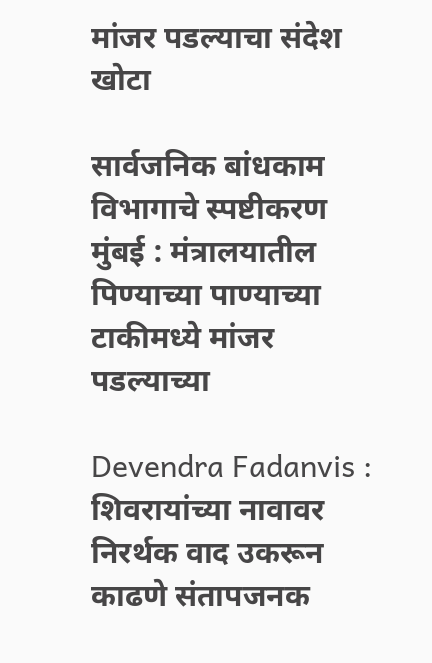मांजर पडल्याचा संदेश खोटा

सार्वजनिक बांधकाम विभागाचे स्पष्टीकरण मुंबई : मंत्रालयातील पिण्याच्या पाण्याच्या टाकीमध्ये मांजर पडल्याच्या

Devendra Fadanvis : शिवरायांच्या नावावर निरर्थक वाद उकरून काढणे संतापजनक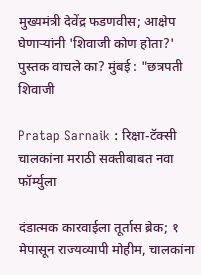मुख्यमंत्री देवेंद्र फडणवीस; आक्षेप घेणाऱ्यांनी 'शिवाजी कोण होता?' पुस्तक वाचले का? मुंबई : "छत्रपती शिवाजी

Pratap Sarnaik : रिक्षा-टॅक्सी चालकांना मराठी सक्तीबाबत नवा फॉर्म्युला

दंडात्मक कारवाईला तूर्तास ब्रेक; १ मेपासून राज्यव्यापी मोहीम, चालकांना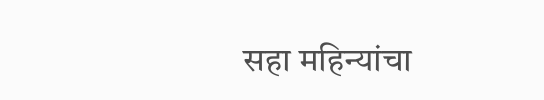सहा महिन्यांचा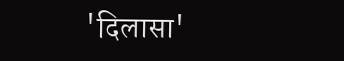'दिलासा'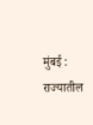मुंबई : राज्यातील